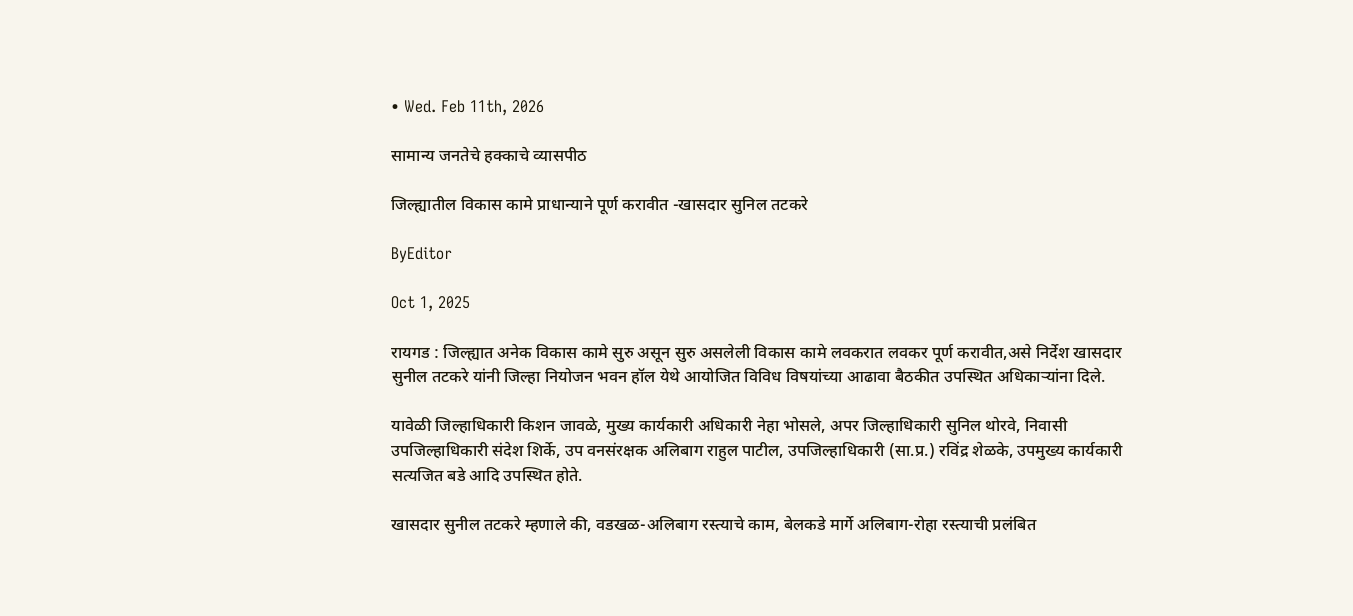• Wed. Feb 11th, 2026

सामान्य जनतेचे हक्काचे व्यासपीठ

जिल्ह्यातील विकास कामे प्राधान्याने पूर्ण करावीत -खासदार सुनिल तटकरे

ByEditor

Oct 1, 2025

रायगड : जिल्ह्यात अनेक विकास कामे सुरु असून सुरु असलेली विकास कामे लवकरात लवकर पूर्ण करावीत,असे निर्देश खासदार सुनील तटकरे यांनी जिल्हा नियोजन भवन हॉल येथे आयोजित विविध विषयांच्या आढावा बैठकीत उपस्थित अधिकाऱ्यांना दिले.

यावेळी जिल्हाधिकारी किशन जावळे, मुख्य कार्यकारी अधिकारी नेहा भोसले, अपर जिल्हाधिकारी सुनिल थोरवे, निवासी उपजिल्हाधिकारी संदेश शिर्के, उप वनसंरक्षक अलिबाग राहुल पाटील, उपजिल्हाधिकारी (सा.प्र.) रविंद्र शेळके, उपमुख्य कार्यकारी सत्यजित बडे आदि उपस्थित होते.

खासदार सुनील तटकरे म्हणाले की, वडखळ-अलिबाग रस्त्याचे काम, बेलकडे मार्गे अलिबाग-रोहा रस्त्याची प्रलंबित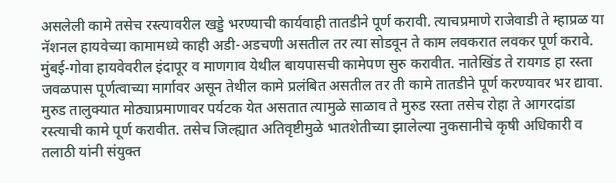असलेली कामे तसेच रस्त्यावरील खड्डे भरण्याची कार्यवाही तातडीने पूर्ण करावी. त्याचप्रमाणे राजेवाडी ते म्हाप्रळ या नॅशनल हायवेच्या कामामध्ये काही अडी-अडचणी असतील तर त्या सोडवून ते काम लवकरात लवकर पूर्ण करावे. मुंबई-गोवा हायवेवरील इंदापूर व माणगाव येथील बायपासची कामेपण सुरु करावीत. नातेखिंड ते रायगड हा रस्ता जवळपास पूर्णत्वाच्या मार्गावर असून तेथील कामे प्रलंबित असतील तर ती कामे तातडीने पूर्ण करण्यावर भर द्यावा. मुरुड तालुक्यात मोठ्याप्रमाणावर पर्यटक येत असतात त्यामुळे साळाव ते मुरुड रस्ता तसेच रोहा ते आगरदांडा रस्त्याची कामे पूर्ण करावीत. तसेच जिल्ह्यात अतिवृष्टीमुळे भातशेतीच्या झालेल्या नुकसानीचे कृषी अधिकारी व तलाठी यांनी संयुक्त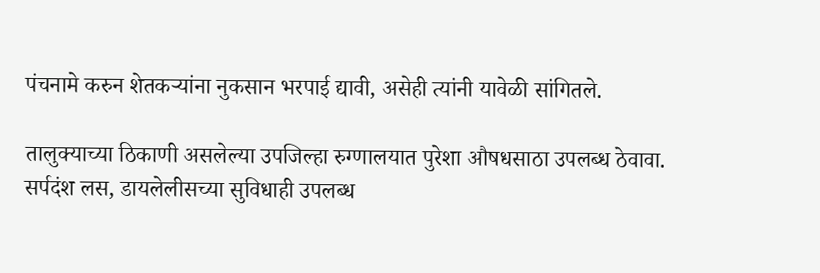पंचनामे करुन शेतकऱ्यांना नुकसान भरपाई द्यावी, असेही त्यांनी यावेळी सांगितले.

तालुक्याच्या ठिकाणी असलेल्या उपजिल्हा रुग्णालयात पुरेशा औषधसाठा उपलब्ध ठेवावा. सर्पदंश लस, डायलेलीसच्या सुविधाही उपलब्ध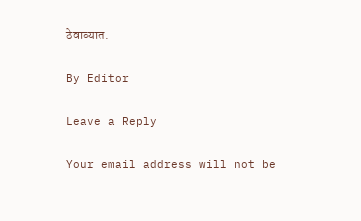ठेवाव्यात.

By Editor

Leave a Reply

Your email address will not be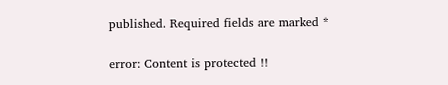published. Required fields are marked *

error: Content is protected !!